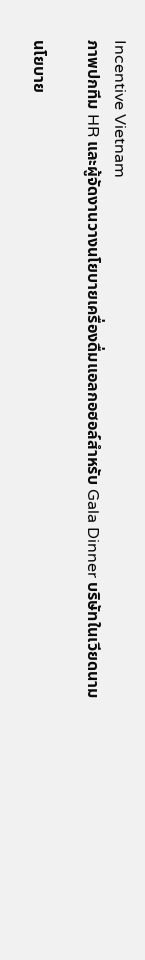Incentive Vietnam
ภาพปกทีม HR และผู้จัดงานวางนโยบายเครื่องดื่มแอลกอฮอล์สำหรับ Gala Dinner บริษัทในเวียดนาม

นโยบาย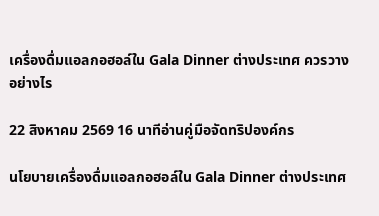เครื่องดื่มแอลกอฮอล์ใน Gala Dinner ต่างประเทศ ควรวางอย่างไร

22 สิงหาคม 2569 16 นาทีอ่านคู่มือจัดทริปองค์กร

นโยบายเครื่องดื่มแอลกอฮอล์ใน Gala Dinner ต่างประเทศ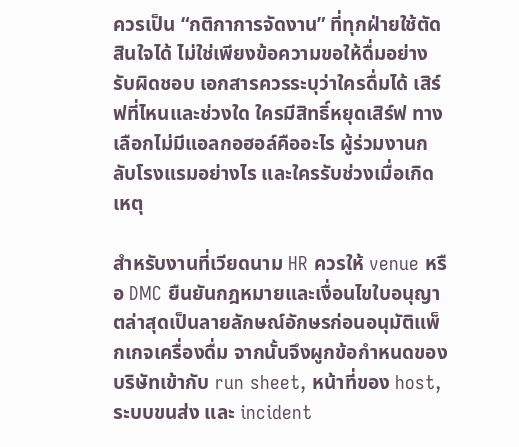ควรเป็น “กติกาการจัดงาน” ที่ทุกฝ่ายใช้ตัดสินใจได้ ไม่ใช่เพียงข้อความขอให้ดื่มอย่างรับผิดชอบ เอกสารควรระบุว่าใครดื่มได้ เสิร์ฟที่ไหนและช่วงใด ใครมีสิทธิ์หยุดเสิร์ฟ ทางเลือกไม่มีแอลกอฮอล์คืออะไร ผู้ร่วมงานกลับโรงแรมอย่างไร และใครรับช่วงเมื่อเกิดเหตุ

สำหรับงานที่เวียดนาม HR ควรให้ venue หรือ DMC ยืนยันกฎหมายและเงื่อนไขใบอนุญาตล่าสุดเป็นลายลักษณ์อักษรก่อนอนุมัติแพ็กเกจเครื่องดื่ม จากนั้นจึงผูกข้อกำหนดของบริษัทเข้ากับ run sheet, หน้าที่ของ host, ระบบขนส่ง และ incident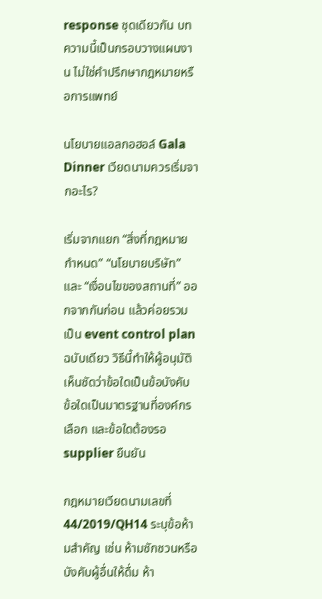response ชุดเดียวกัน บทความนี้เป็นกรอบวางแผนงาน ไม่ใช่คำปรึกษากฎหมายหรือการแพทย์

นโยบายแอลกอฮอล์ Gala Dinner เวียดนามควรเริ่มจากอะไร?

เริ่มจากแยก “สิ่งที่กฎหมายกำหนด” “นโยบายบริษัท” และ “เงื่อนไขของสถานที่” ออกจากกันก่อน แล้วค่อยรวมเป็น event control plan ฉบับเดียว วิธีนี้ทำให้ผู้อนุมัติเห็นชัดว่าข้อใดเป็นข้อบังคับ ข้อใดเป็นมาตรฐานที่องค์กรเลือก และข้อใดต้องรอ supplier ยืนยัน

กฎหมายเวียดนามเลขที่ 44/2019/QH14 ระบุข้อห้ามสำคัญ เช่น ห้ามชักชวนหรือบังคับผู้อื่นให้ดื่ม ห้า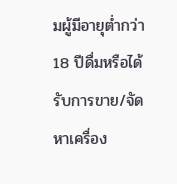มผู้มีอายุต่ำกว่า 18 ปีดื่มหรือได้รับการขาย/จัดหาเครื่อง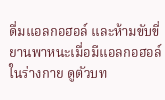ดื่มแอลกอฮอล์ และห้ามขับขี่ยานพาหนะเมื่อมีแอลกอฮอล์ในร่างกาย ดูตัวบท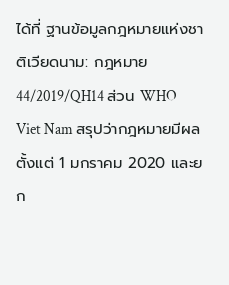ได้ที่ ฐานข้อมูลกฎหมายแห่งชาติเวียดนาม: กฎหมาย 44/2019/QH14 ส่วน WHO Viet Nam สรุปว่ากฎหมายมีผลตั้งแต่ 1 มกราคม 2020 และยก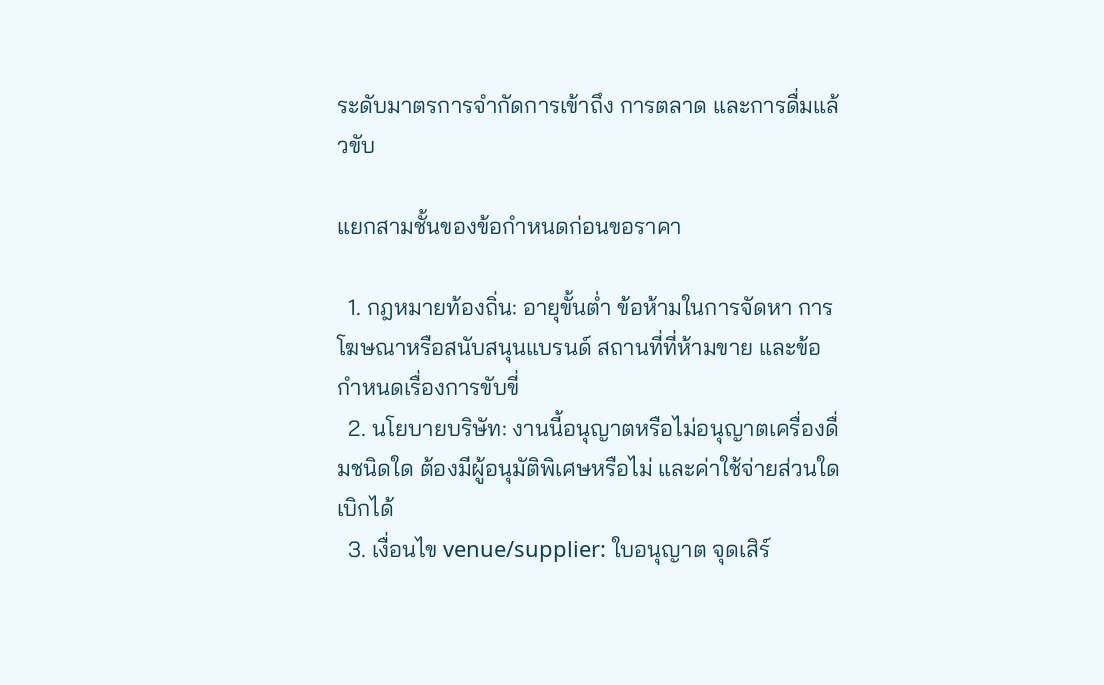ระดับมาตรการจำกัดการเข้าถึง การตลาด และการดื่มแล้วขับ

แยกสามชั้นของข้อกำหนดก่อนขอราคา

  1. กฎหมายท้องถิ่น: อายุขั้นต่ำ ข้อห้ามในการจัดหา การโฆษณาหรือสนับสนุนแบรนด์ สถานที่ที่ห้ามขาย และข้อกำหนดเรื่องการขับขี่
  2. นโยบายบริษัท: งานนี้อนุญาตหรือไม่อนุญาตเครื่องดื่มชนิดใด ต้องมีผู้อนุมัติพิเศษหรือไม่ และค่าใช้จ่ายส่วนใดเบิกได้
  3. เงื่อนไข venue/supplier: ใบอนุญาต จุดเสิร์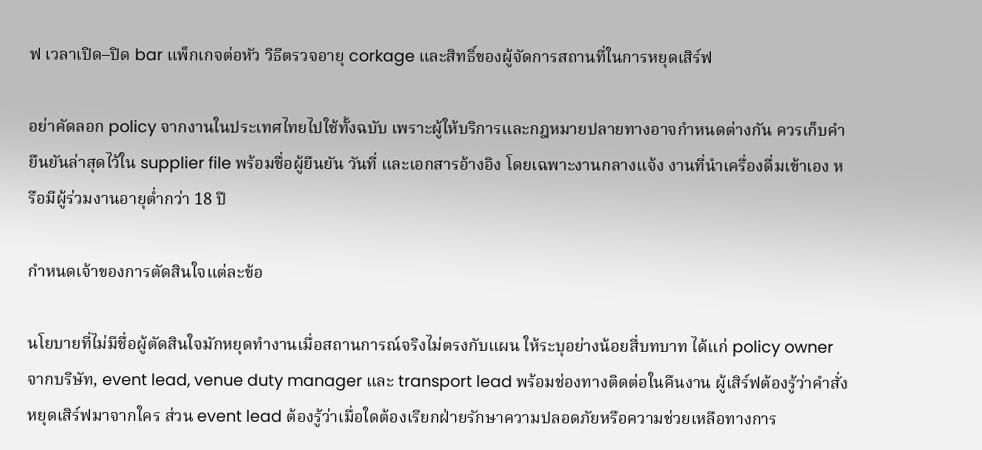ฟ เวลาเปิด–ปิด bar แพ็กเกจต่อหัว วิธีตรวจอายุ corkage และสิทธิ์ของผู้จัดการสถานที่ในการหยุดเสิร์ฟ

อย่าคัดลอก policy จากงานในประเทศไทยไปใช้ทั้งฉบับ เพราะผู้ให้บริการและกฎหมายปลายทางอาจกำหนดต่างกัน ควรเก็บคำยืนยันล่าสุดไว้ใน supplier file พร้อมชื่อผู้ยืนยัน วันที่ และเอกสารอ้างอิง โดยเฉพาะงานกลางแจ้ง งานที่นำเครื่องดื่มเข้าเอง หรือมีผู้ร่วมงานอายุต่ำกว่า 18 ปี

กำหนดเจ้าของการตัดสินใจแต่ละข้อ

นโยบายที่ไม่มีชื่อผู้ตัดสินใจมักหยุดทำงานเมื่อสถานการณ์จริงไม่ตรงกับแผน ให้ระบุอย่างน้อยสี่บทบาท ได้แก่ policy owner จากบริษัท, event lead, venue duty manager และ transport lead พร้อมช่องทางติดต่อในคืนงาน ผู้เสิร์ฟต้องรู้ว่าคำสั่งหยุดเสิร์ฟมาจากใคร ส่วน event lead ต้องรู้ว่าเมื่อใดต้องเรียกฝ่ายรักษาความปลอดภัยหรือความช่วยเหลือทางการ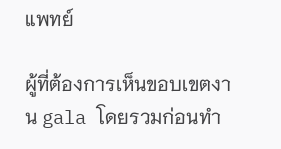แพทย์

ผู้ที่ต้องการเห็นขอบเขตงาน gala โดยรวมก่อนทำ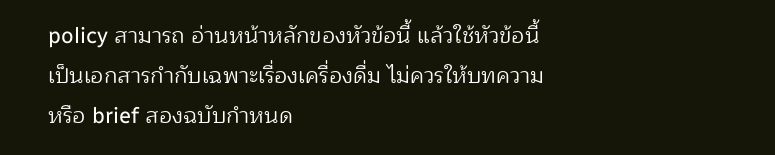policy สามารถ อ่านหน้าหลักของหัวข้อนี้ แล้วใช้หัวข้อนี้เป็นเอกสารกำกับเฉพาะเรื่องเครื่องดื่ม ไม่ควรให้บทความหรือ brief สองฉบับกำหนด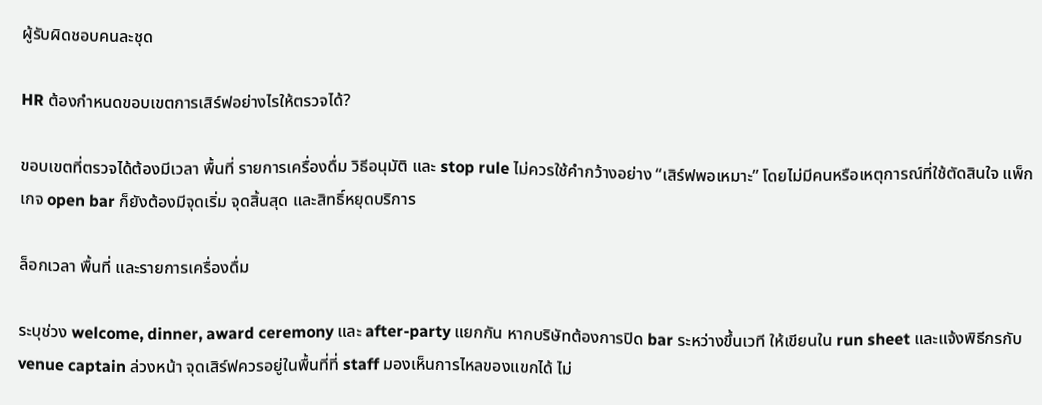ผู้รับผิดชอบคนละชุด

HR ต้องกำหนดขอบเขตการเสิร์ฟอย่างไรให้ตรวจได้?

ขอบเขตที่ตรวจได้ต้องมีเวลา พื้นที่ รายการเครื่องดื่ม วิธีอนุมัติ และ stop rule ไม่ควรใช้คำกว้างอย่าง “เสิร์ฟพอเหมาะ” โดยไม่มีคนหรือเหตุการณ์ที่ใช้ตัดสินใจ แพ็กเกจ open bar ก็ยังต้องมีจุดเริ่ม จุดสิ้นสุด และสิทธิ์หยุดบริการ

ล็อกเวลา พื้นที่ และรายการเครื่องดื่ม

ระบุช่วง welcome, dinner, award ceremony และ after-party แยกกัน หากบริษัทต้องการปิด bar ระหว่างขึ้นเวที ให้เขียนใน run sheet และแจ้งพิธีกรกับ venue captain ล่วงหน้า จุดเสิร์ฟควรอยู่ในพื้นที่ที่ staff มองเห็นการไหลของแขกได้ ไม่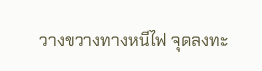วางขวางทางหนีไฟ จุดลงทะ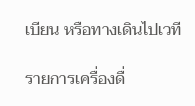เบียน หรือทางเดินไปเวที

รายการเครื่องดื่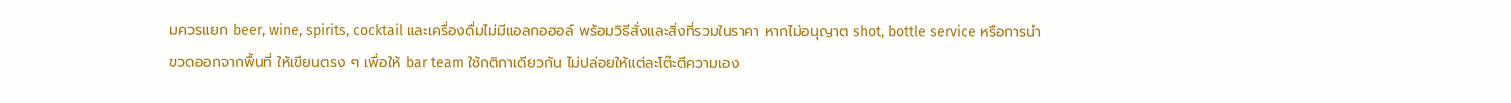มควรแยก beer, wine, spirits, cocktail และเครื่องดื่มไม่มีแอลกอฮอล์ พร้อมวิธีสั่งและสิ่งที่รวมในราคา หากไม่อนุญาต shot, bottle service หรือการนำขวดออกจากพื้นที่ ให้เขียนตรง ๆ เพื่อให้ bar team ใช้กติกาเดียวกัน ไม่ปล่อยให้แต่ละโต๊ะตีความเอง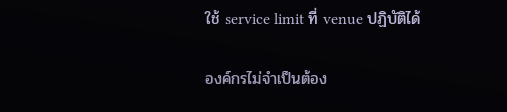ใช้ service limit ที่ venue ปฏิบัติได้

องค์กรไม่จำเป็นต้อง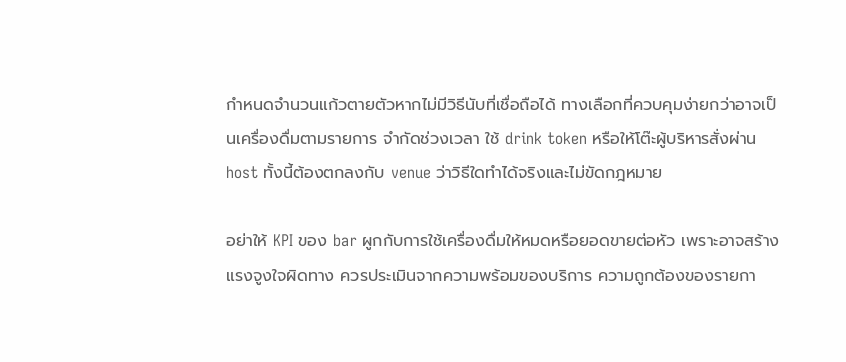กำหนดจำนวนแก้วตายตัวหากไม่มีวิธีนับที่เชื่อถือได้ ทางเลือกที่ควบคุมง่ายกว่าอาจเป็นเครื่องดื่มตามรายการ จำกัดช่วงเวลา ใช้ drink token หรือให้โต๊ะผู้บริหารสั่งผ่าน host ทั้งนี้ต้องตกลงกับ venue ว่าวิธีใดทำได้จริงและไม่ขัดกฎหมาย

อย่าให้ KPI ของ bar ผูกกับการใช้เครื่องดื่มให้หมดหรือยอดขายต่อหัว เพราะอาจสร้างแรงจูงใจผิดทาง ควรประเมินจากความพร้อมของบริการ ความถูกต้องของรายกา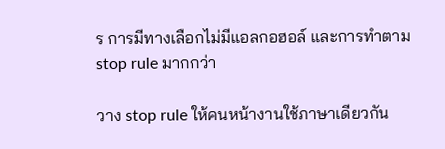ร การมีทางเลือกไม่มีแอลกอฮอล์ และการทำตาม stop rule มากกว่า

วาง stop rule ให้คนหน้างานใช้ภาษาเดียวกัน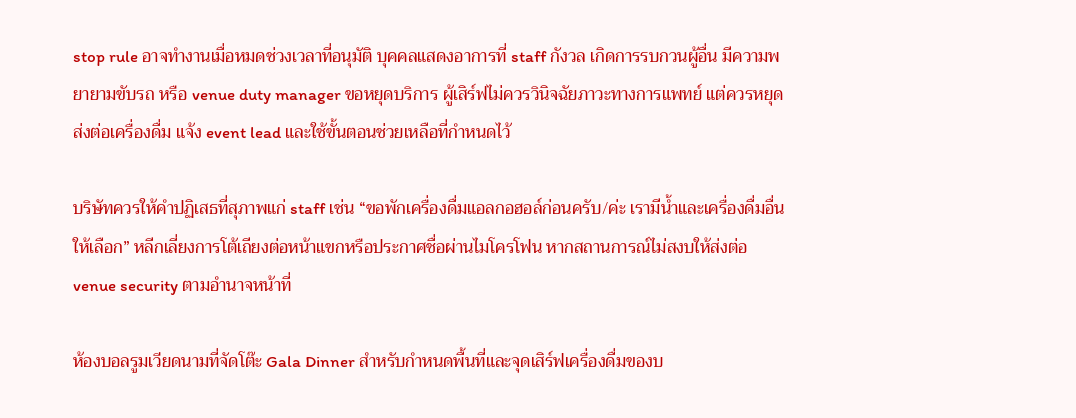stop rule อาจทำงานเมื่อหมดช่วงเวลาที่อนุมัติ บุคคลแสดงอาการที่ staff กังวล เกิดการรบกวนผู้อื่น มีความพยายามขับรถ หรือ venue duty manager ขอหยุดบริการ ผู้เสิร์ฟไม่ควรวินิจฉัยภาวะทางการแพทย์ แต่ควรหยุดส่งต่อเครื่องดื่ม แจ้ง event lead และใช้ขั้นตอนช่วยเหลือที่กำหนดไว้

บริษัทควรให้คำปฏิเสธที่สุภาพแก่ staff เช่น “ขอพักเครื่องดื่มแอลกอฮอล์ก่อนครับ/ค่ะ เรามีน้ำและเครื่องดื่มอื่นให้เลือก” หลีกเลี่ยงการโต้เถียงต่อหน้าแขกหรือประกาศชื่อผ่านไมโครโฟน หากสถานการณ์ไม่สงบให้ส่งต่อ venue security ตามอำนาจหน้าที่

ห้องบอลรูมเวียดนามที่จัดโต๊ะ Gala Dinner สำหรับกำหนดพื้นที่และจุดเสิร์ฟเครื่องดื่มของบ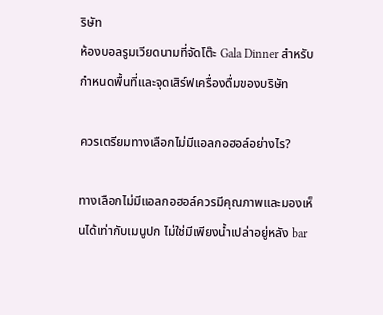ริษัท
ห้องบอลรูมเวียดนามที่จัดโต๊ะ Gala Dinner สำหรับกำหนดพื้นที่และจุดเสิร์ฟเครื่องดื่มของบริษัท

ควรเตรียมทางเลือกไม่มีแอลกอฮอล์อย่างไร?

ทางเลือกไม่มีแอลกอฮอล์ควรมีคุณภาพและมองเห็นได้เท่ากับเมนูปก ไม่ใช่มีเพียงน้ำเปล่าอยู่หลัง bar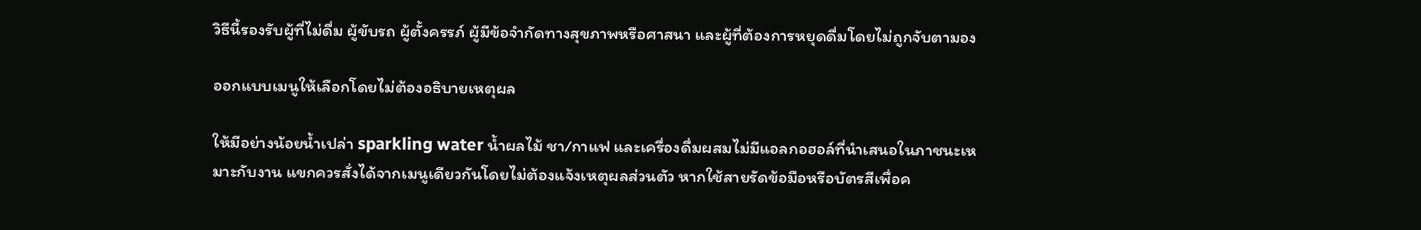วิธีนี้รองรับผู้ที่ไม่ดื่ม ผู้ขับรถ ผู้ตั้งครรภ์ ผู้มีข้อจำกัดทางสุขภาพหรือศาสนา และผู้ที่ต้องการหยุดดื่มโดยไม่ถูกจับตามอง

ออกแบบเมนูให้เลือกโดยไม่ต้องอธิบายเหตุผล

ให้มีอย่างน้อยน้ำเปล่า sparkling water น้ำผลไม้ ชา/กาแฟ และเครื่องดื่มผสมไม่มีแอลกอฮอล์ที่นำเสนอในภาชนะเหมาะกับงาน แขกควรสั่งได้จากเมนูเดียวกันโดยไม่ต้องแจ้งเหตุผลส่วนตัว หากใช้สายรัดข้อมือหรือบัตรสีเพื่อค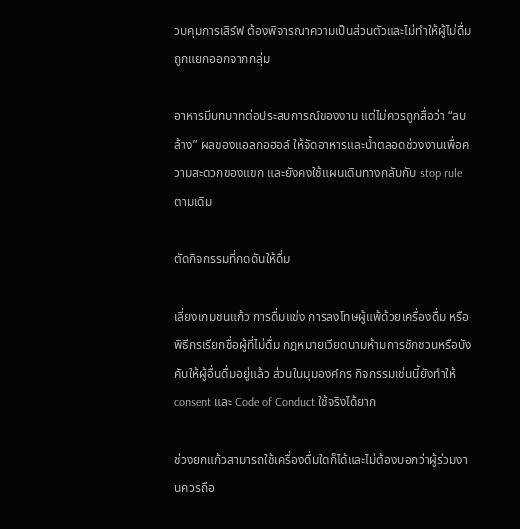วบคุมการเสิร์ฟ ต้องพิจารณาความเป็นส่วนตัวและไม่ทำให้ผู้ไม่ดื่มถูกแยกออกจากกลุ่ม

อาหารมีบทบาทต่อประสบการณ์ของงาน แต่ไม่ควรถูกสื่อว่า “ลบล้าง” ผลของแอลกอฮอล์ ให้จัดอาหารและน้ำตลอดช่วงงานเพื่อความสะดวกของแขก และยังคงใช้แผนเดินทางกลับกับ stop rule ตามเดิม

ตัดกิจกรรมที่กดดันให้ดื่ม

เลี่ยงเกมชนแก้ว การดื่มแข่ง การลงโทษผู้แพ้ด้วยเครื่องดื่ม หรือพิธีกรเรียกชื่อผู้ที่ไม่ดื่ม กฎหมายเวียดนามห้ามการชักชวนหรือบังคับให้ผู้อื่นดื่มอยู่แล้ว ส่วนในมุมองค์กร กิจกรรมเช่นนี้ยังทำให้ consent และ Code of Conduct ใช้จริงได้ยาก

ช่วงยกแก้วสามารถใช้เครื่องดื่มใดก็ได้และไม่ต้องบอกว่าผู้ร่วมงานควรถือ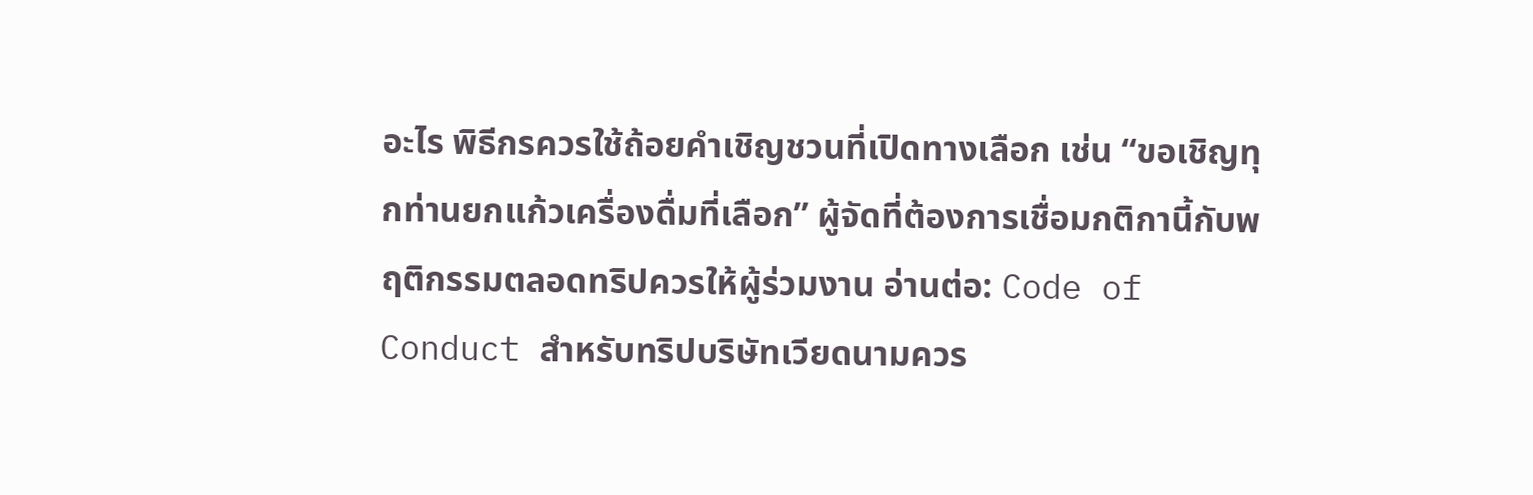อะไร พิธีกรควรใช้ถ้อยคำเชิญชวนที่เปิดทางเลือก เช่น “ขอเชิญทุกท่านยกแก้วเครื่องดื่มที่เลือก” ผู้จัดที่ต้องการเชื่อมกติกานี้กับพฤติกรรมตลอดทริปควรให้ผู้ร่วมงาน อ่านต่อ: Code of Conduct สำหรับทริปบริษัทเวียดนามควร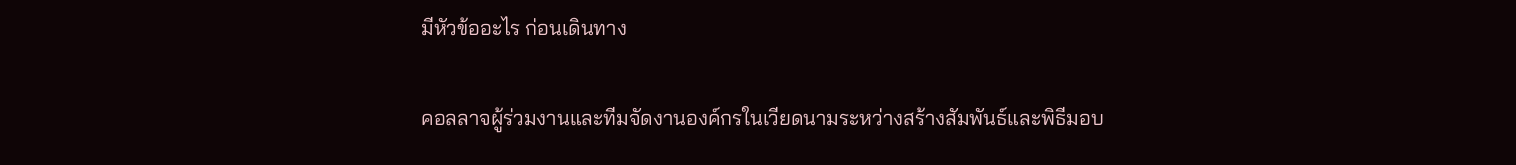มีหัวข้ออะไร ก่อนเดินทาง

คอลลาจผู้ร่วมงานและทีมจัดงานองค์กรในเวียดนามระหว่างสร้างสัมพันธ์และพิธีมอบ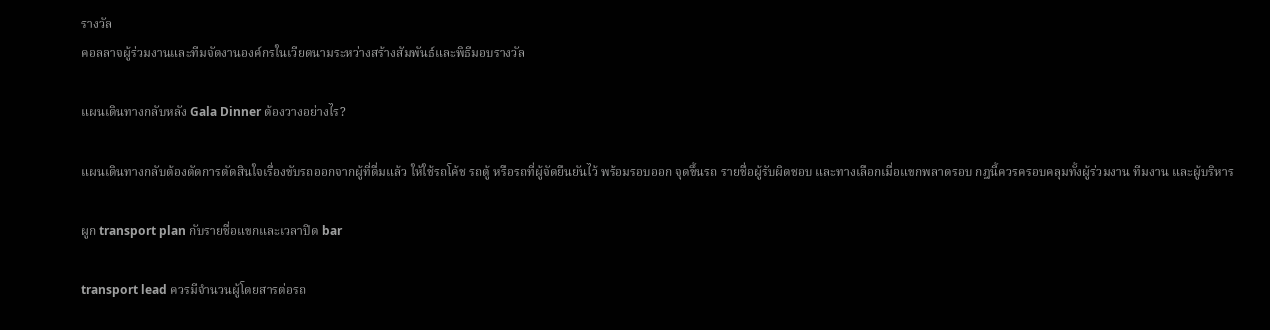รางวัล
คอลลาจผู้ร่วมงานและทีมจัดงานองค์กรในเวียดนามระหว่างสร้างสัมพันธ์และพิธีมอบรางวัล

แผนเดินทางกลับหลัง Gala Dinner ต้องวางอย่างไร?

แผนเดินทางกลับต้องตัดการตัดสินใจเรื่องขับรถออกจากผู้ที่ดื่มแล้ว ให้ใช้รถโค้ช รถตู้ หรือรถที่ผู้จัดยืนยันไว้ พร้อมรอบออก จุดขึ้นรถ รายชื่อผู้รับผิดชอบ และทางเลือกเมื่อแขกพลาดรอบ กฎนี้ควรครอบคลุมทั้งผู้ร่วมงาน ทีมงาน และผู้บริหาร

ผูก transport plan กับรายชื่อแขกและเวลาปิด bar

transport lead ควรมีจำนวนผู้โดยสารต่อรถ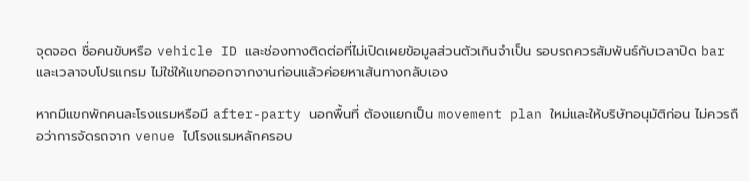จุดจอด ชื่อคนขับหรือ vehicle ID และช่องทางติดต่อที่ไม่เปิดเผยข้อมูลส่วนตัวเกินจำเป็น รอบรถควรสัมพันธ์กับเวลาปิด bar และเวลาจบโปรแกรม ไม่ใช่ให้แขกออกจากงานก่อนแล้วค่อยหาเส้นทางกลับเอง

หากมีแขกพักคนละโรงแรมหรือมี after-party นอกพื้นที่ ต้องแยกเป็น movement plan ใหม่และให้บริษัทอนุมัติก่อน ไม่ควรถือว่าการจัดรถจาก venue ไปโรงแรมหลักครอบ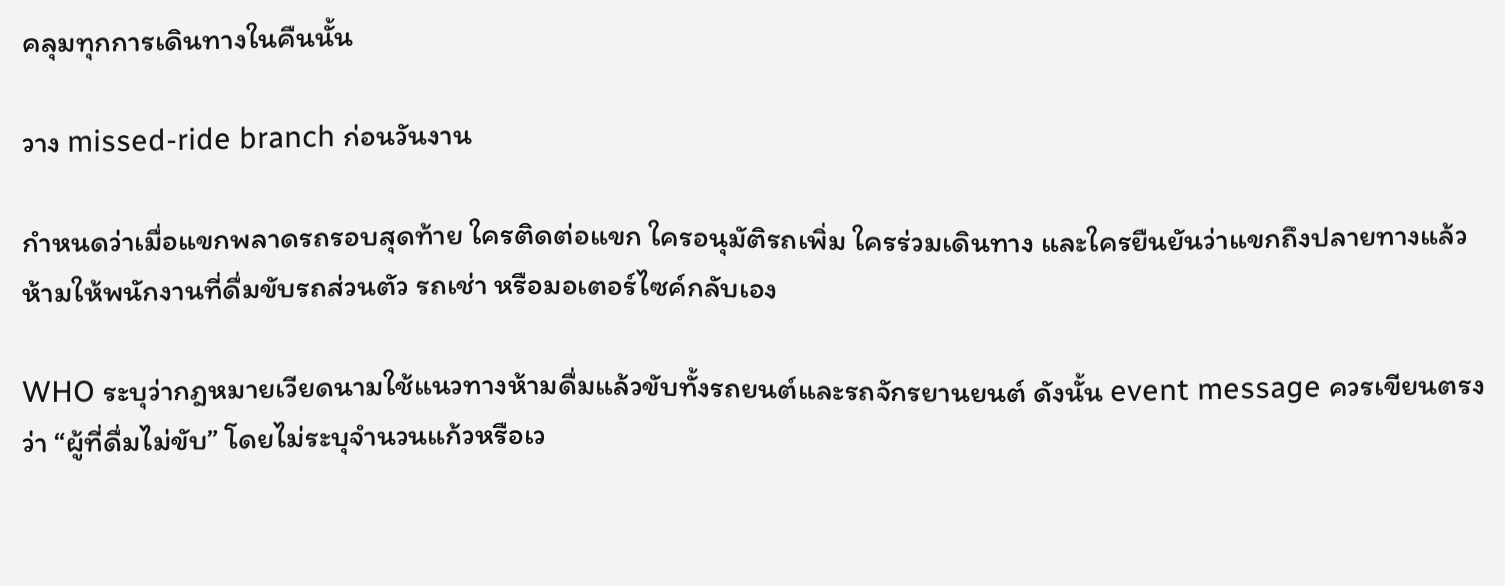คลุมทุกการเดินทางในคืนนั้น

วาง missed-ride branch ก่อนวันงาน

กำหนดว่าเมื่อแขกพลาดรถรอบสุดท้าย ใครติดต่อแขก ใครอนุมัติรถเพิ่ม ใครร่วมเดินทาง และใครยืนยันว่าแขกถึงปลายทางแล้ว ห้ามให้พนักงานที่ดื่มขับรถส่วนตัว รถเช่า หรือมอเตอร์ไซค์กลับเอง

WHO ระบุว่ากฎหมายเวียดนามใช้แนวทางห้ามดื่มแล้วขับทั้งรถยนต์และรถจักรยานยนต์ ดังนั้น event message ควรเขียนตรงว่า “ผู้ที่ดื่มไม่ขับ” โดยไม่ระบุจำนวนแก้วหรือเว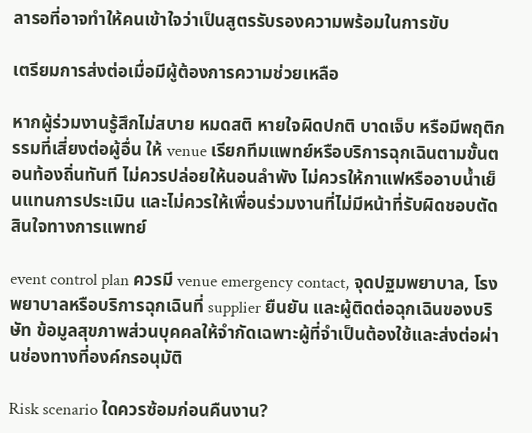ลารอที่อาจทำให้คนเข้าใจว่าเป็นสูตรรับรองความพร้อมในการขับ

เตรียมการส่งต่อเมื่อมีผู้ต้องการความช่วยเหลือ

หากผู้ร่วมงานรู้สึกไม่สบาย หมดสติ หายใจผิดปกติ บาดเจ็บ หรือมีพฤติกรรมที่เสี่ยงต่อผู้อื่น ให้ venue เรียกทีมแพทย์หรือบริการฉุกเฉินตามขั้นตอนท้องถิ่นทันที ไม่ควรปล่อยให้นอนลำพัง ไม่ควรให้กาแฟหรืออาบน้ำเย็นแทนการประเมิน และไม่ควรให้เพื่อนร่วมงานที่ไม่มีหน้าที่รับผิดชอบตัดสินใจทางการแพทย์

event control plan ควรมี venue emergency contact, จุดปฐมพยาบาล, โรงพยาบาลหรือบริการฉุกเฉินที่ supplier ยืนยัน และผู้ติดต่อฉุกเฉินของบริษัท ข้อมูลสุขภาพส่วนบุคคลให้จำกัดเฉพาะผู้ที่จำเป็นต้องใช้และส่งต่อผ่านช่องทางที่องค์กรอนุมัติ

Risk scenario ใดควรซ้อมก่อนคืนงาน?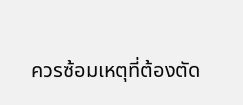ควรซ้อมเหตุที่ต้องตัด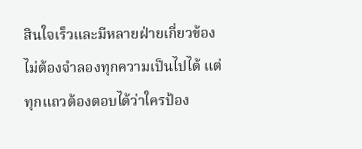สินใจเร็วและมีหลายฝ่ายเกี่ยวข้อง ไม่ต้องจำลองทุกความเป็นไปได้ แต่ทุกแถวต้องตอบได้ว่าใครป้อง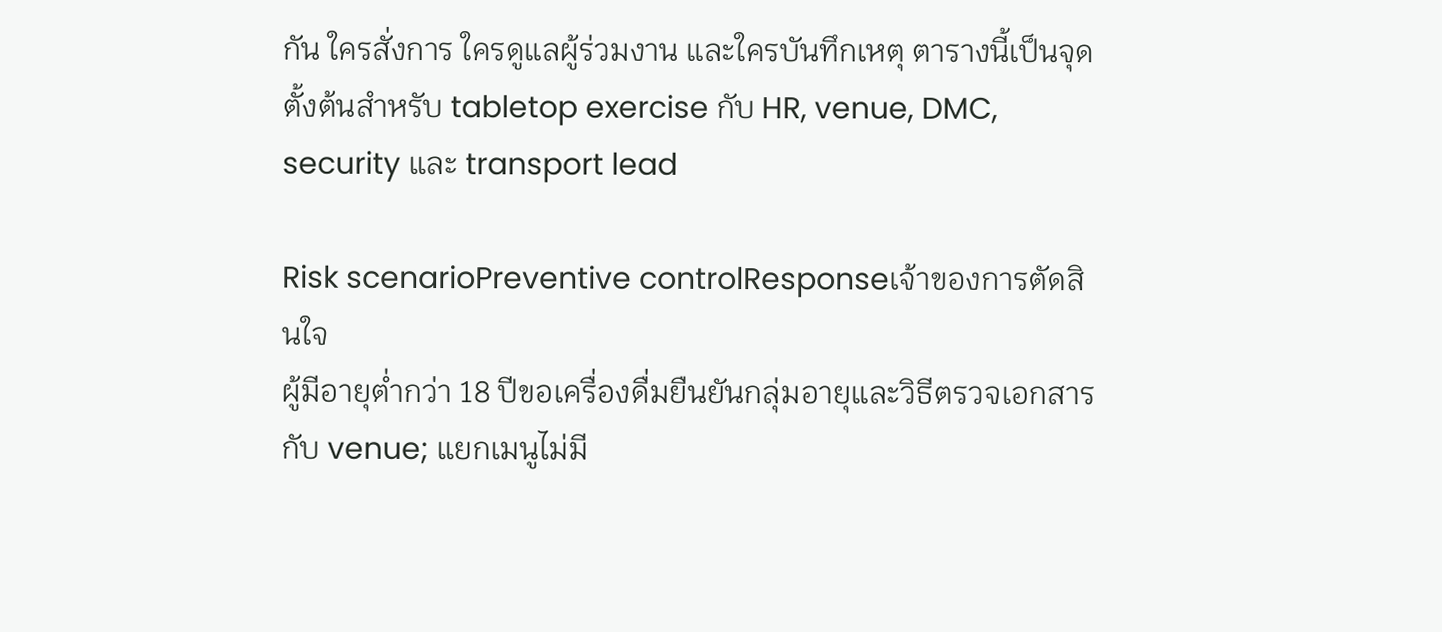กัน ใครสั่งการ ใครดูแลผู้ร่วมงาน และใครบันทึกเหตุ ตารางนี้เป็นจุดตั้งต้นสำหรับ tabletop exercise กับ HR, venue, DMC, security และ transport lead

Risk scenarioPreventive controlResponseเจ้าของการตัดสินใจ
ผู้มีอายุต่ำกว่า 18 ปีขอเครื่องดื่มยืนยันกลุ่มอายุและวิธีตรวจเอกสารกับ venue; แยกเมนูไม่มี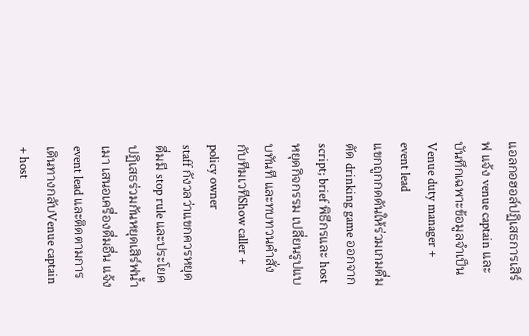แอลกอฮอล์ปฏิเสธการเสิร์ฟ แจ้ง venue captain และบันทึกเฉพาะข้อมูลจำเป็นVenue duty manager + event lead
แขกถูกกดดันให้ร่วมเกมดื่มตัด drinking game ออกจาก script; brief พิธีกรและ hostหยุดกิจกรรม เปลี่ยนรูปแบบทันที และทบทวนคำสั่งกับทีมเวทีShow caller + policy owner
staff กังวลว่าแขกควรหยุดดื่มมี stop rule และประโยคปฏิเสธร่วมกันหยุดเสิร์ฟน้ำเมา เสนอเครื่องดื่มอื่น แจ้ง event lead และติดตามการเดินทางกลับVenue captain + host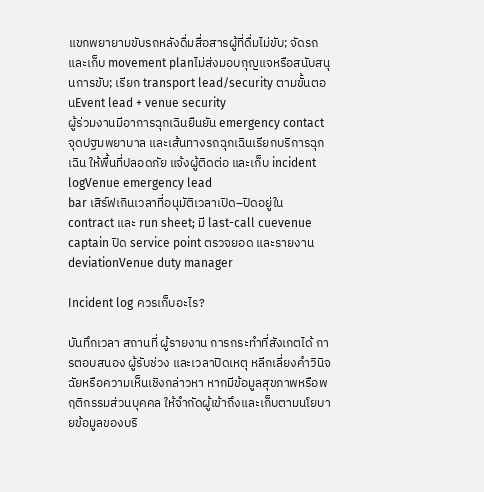แขกพยายามขับรถหลังดื่มสื่อสารผู้ที่ดื่มไม่ขับ; จัดรถและเก็บ movement planไม่ส่งมอบกุญแจหรือสนับสนุนการขับ; เรียก transport lead/security ตามขั้นตอนEvent lead + venue security
ผู้ร่วมงานมีอาการฉุกเฉินยืนยัน emergency contact จุดปฐมพยาบาล และเส้นทางรถฉุกเฉินเรียกบริการฉุกเฉิน ให้พื้นที่ปลอดภัย แจ้งผู้ติดต่อ และเก็บ incident logVenue emergency lead
bar เสิร์ฟเกินเวลาที่อนุมัติเวลาเปิด–ปิดอยู่ใน contract และ run sheet; มี last-call cuevenue captain ปิด service point ตรวจยอด และรายงาน deviationVenue duty manager

Incident log ควรเก็บอะไร?

บันทึกเวลา สถานที่ ผู้รายงาน การกระทำที่สังเกตได้ การตอบสนอง ผู้รับช่วง และเวลาปิดเหตุ หลีกเลี่ยงคำวินิจฉัยหรือความเห็นเชิงกล่าวหา หากมีข้อมูลสุขภาพหรือพฤติกรรมส่วนบุคคล ให้จำกัดผู้เข้าถึงและเก็บตามนโยบายข้อมูลของบริ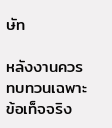ษัท

หลังงานควรทบทวนเฉพาะข้อเท็จจริง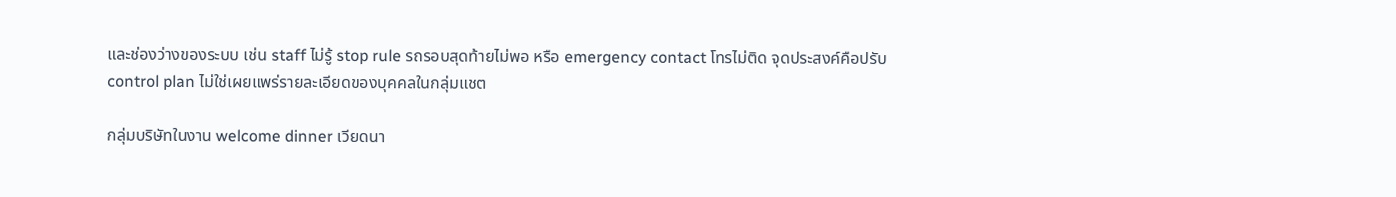และช่องว่างของระบบ เช่น staff ไม่รู้ stop rule รถรอบสุดท้ายไม่พอ หรือ emergency contact โทรไม่ติด จุดประสงค์คือปรับ control plan ไม่ใช่เผยแพร่รายละเอียดของบุคคลในกลุ่มแชต

กลุ่มบริษัทในงาน welcome dinner เวียดนา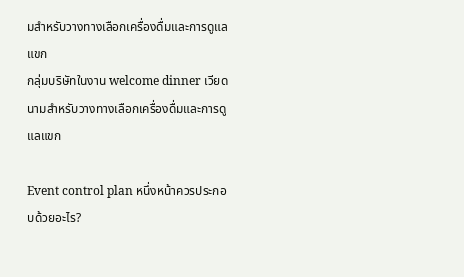มสำหรับวางทางเลือกเครื่องดื่มและการดูแลแขก
กลุ่มบริษัทในงาน welcome dinner เวียดนามสำหรับวางทางเลือกเครื่องดื่มและการดูแลแขก

Event control plan หนึ่งหน้าควรประกอบด้วยอะไร?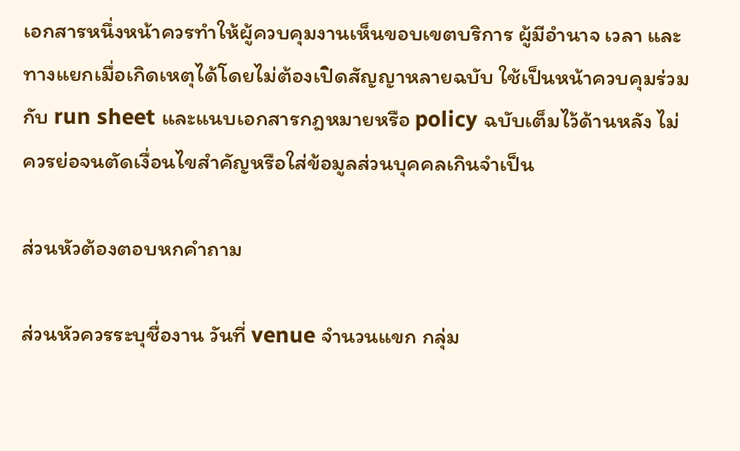เอกสารหนึ่งหน้าควรทำให้ผู้ควบคุมงานเห็นขอบเขตบริการ ผู้มีอำนาจ เวลา และทางแยกเมื่อเกิดเหตุได้โดยไม่ต้องเปิดสัญญาหลายฉบับ ใช้เป็นหน้าควบคุมร่วมกับ run sheet และแนบเอกสารกฎหมายหรือ policy ฉบับเต็มไว้ด้านหลัง ไม่ควรย่อจนตัดเงื่อนไขสำคัญหรือใส่ข้อมูลส่วนบุคคลเกินจำเป็น

ส่วนหัวต้องตอบหกคำถาม

ส่วนหัวควรระบุชื่องาน วันที่ venue จำนวนแขก กลุ่ม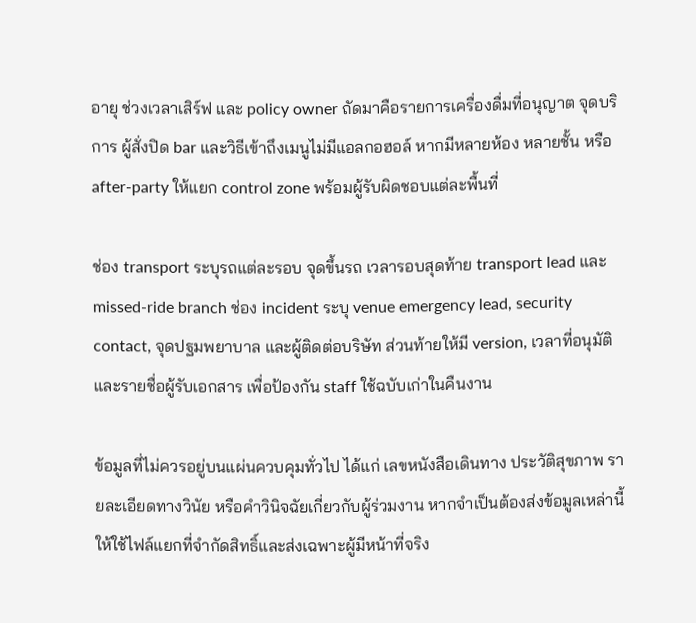อายุ ช่วงเวลาเสิร์ฟ และ policy owner ถัดมาคือรายการเครื่องดื่มที่อนุญาต จุดบริการ ผู้สั่งปิด bar และวิธีเข้าถึงเมนูไม่มีแอลกอฮอล์ หากมีหลายห้อง หลายชั้น หรือ after-party ให้แยก control zone พร้อมผู้รับผิดชอบแต่ละพื้นที่

ช่อง transport ระบุรถแต่ละรอบ จุดขึ้นรถ เวลารอบสุดท้าย transport lead และ missed-ride branch ช่อง incident ระบุ venue emergency lead, security contact, จุดปฐมพยาบาล และผู้ติดต่อบริษัท ส่วนท้ายให้มี version, เวลาที่อนุมัติ และรายชื่อผู้รับเอกสาร เพื่อป้องกัน staff ใช้ฉบับเก่าในคืนงาน

ข้อมูลที่ไม่ควรอยู่บนแผ่นควบคุมทั่วไป ได้แก่ เลขหนังสือเดินทาง ประวัติสุขภาพ รายละเอียดทางวินัย หรือคำวินิจฉัยเกี่ยวกับผู้ร่วมงาน หากจำเป็นต้องส่งข้อมูลเหล่านี้ ให้ใช้ไฟล์แยกที่จำกัดสิทธิ์และส่งเฉพาะผู้มีหน้าที่จริง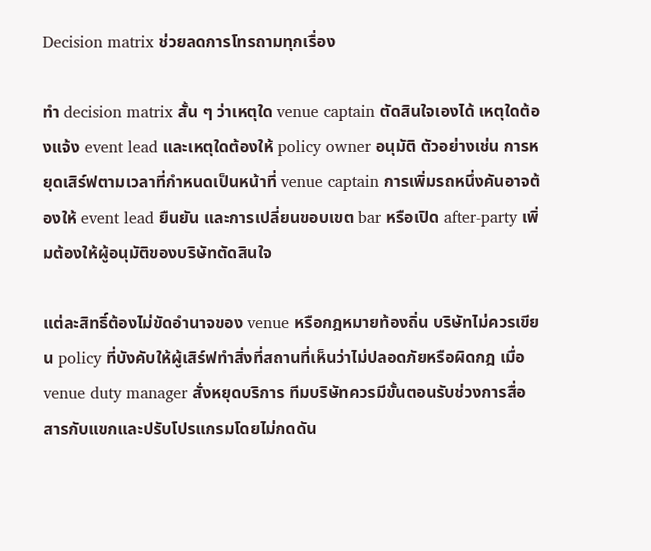Decision matrix ช่วยลดการโทรถามทุกเรื่อง

ทำ decision matrix สั้น ๆ ว่าเหตุใด venue captain ตัดสินใจเองได้ เหตุใดต้องแจ้ง event lead และเหตุใดต้องให้ policy owner อนุมัติ ตัวอย่างเช่น การหยุดเสิร์ฟตามเวลาที่กำหนดเป็นหน้าที่ venue captain การเพิ่มรถหนึ่งคันอาจต้องให้ event lead ยืนยัน และการเปลี่ยนขอบเขต bar หรือเปิด after-party เพิ่มต้องให้ผู้อนุมัติของบริษัทตัดสินใจ

แต่ละสิทธิ์ต้องไม่ขัดอำนาจของ venue หรือกฎหมายท้องถิ่น บริษัทไม่ควรเขียน policy ที่บังคับให้ผู้เสิร์ฟทำสิ่งที่สถานที่เห็นว่าไม่ปลอดภัยหรือผิดกฎ เมื่อ venue duty manager สั่งหยุดบริการ ทีมบริษัทควรมีขั้นตอนรับช่วงการสื่อสารกับแขกและปรับโปรแกรมโดยไม่กดดัน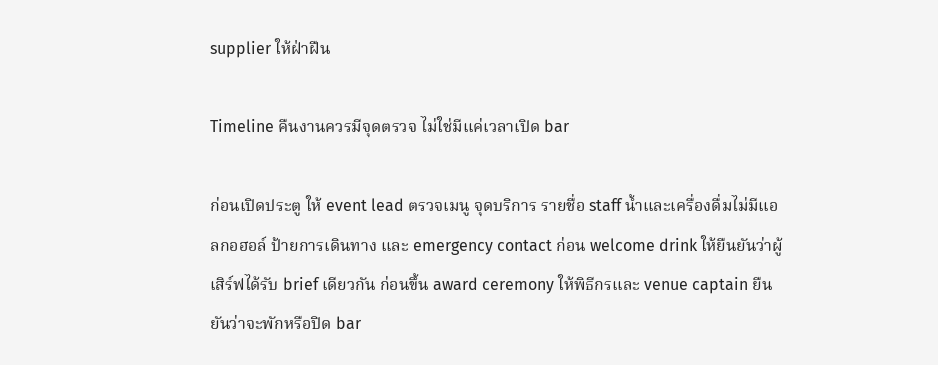supplier ให้ฝ่าฝืน

Timeline คืนงานควรมีจุดตรวจ ไม่ใช่มีแค่เวลาเปิด bar

ก่อนเปิดประตู ให้ event lead ตรวจเมนู จุดบริการ รายชื่อ staff น้ำและเครื่องดื่มไม่มีแอลกอฮอล์ ป้ายการเดินทาง และ emergency contact ก่อน welcome drink ให้ยืนยันว่าผู้เสิร์ฟได้รับ brief เดียวกัน ก่อนขึ้น award ceremony ให้พิธีกรและ venue captain ยืนยันว่าจะพักหรือปิด bar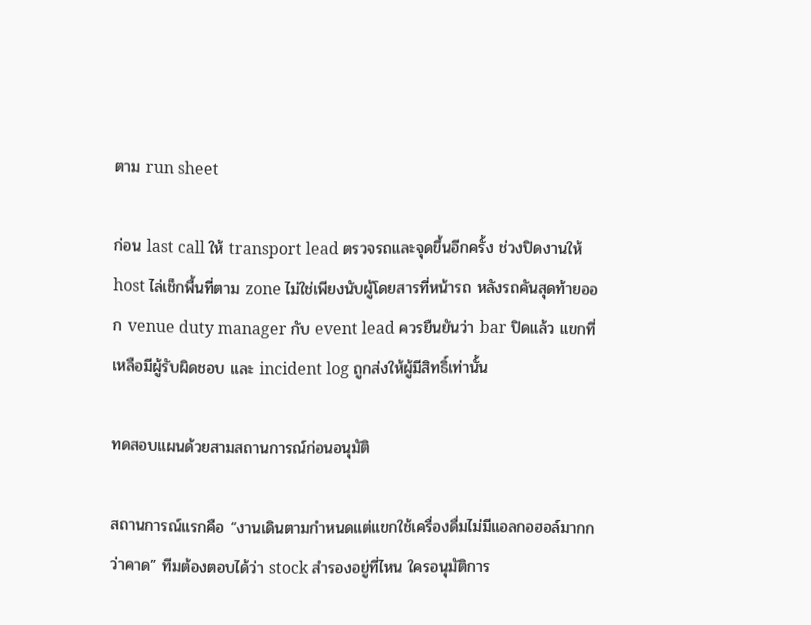ตาม run sheet

ก่อน last call ให้ transport lead ตรวจรถและจุดขึ้นอีกครั้ง ช่วงปิดงานให้ host ไล่เช็กพื้นที่ตาม zone ไม่ใช่เพียงนับผู้โดยสารที่หน้ารถ หลังรถคันสุดท้ายออก venue duty manager กับ event lead ควรยืนยันว่า bar ปิดแล้ว แขกที่เหลือมีผู้รับผิดชอบ และ incident log ถูกส่งให้ผู้มีสิทธิ์เท่านั้น

ทดสอบแผนด้วยสามสถานการณ์ก่อนอนุมัติ

สถานการณ์แรกคือ “งานเดินตามกำหนดแต่แขกใช้เครื่องดื่มไม่มีแอลกอฮอล์มากกว่าคาด” ทีมต้องตอบได้ว่า stock สำรองอยู่ที่ไหน ใครอนุมัติการ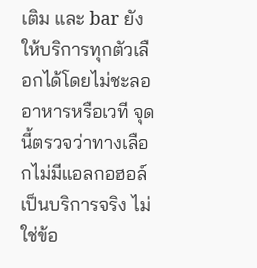เติม และ bar ยังให้บริการทุกตัวเลือกได้โดยไม่ชะลออาหารหรือเวที จุดนี้ตรวจว่าทางเลือกไม่มีแอลกอฮอล์เป็นบริการจริง ไม่ใช่ข้อ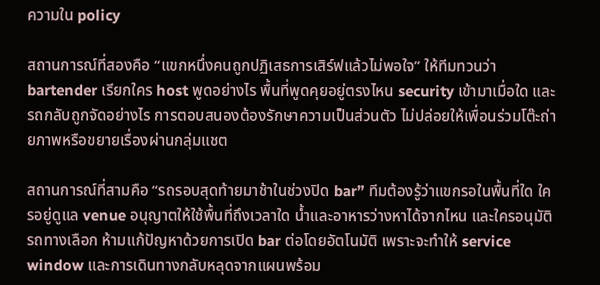ความใน policy

สถานการณ์ที่สองคือ “แขกหนึ่งคนถูกปฏิเสธการเสิร์ฟแล้วไม่พอใจ” ให้ทีมทวนว่า bartender เรียกใคร host พูดอย่างไร พื้นที่พูดคุยอยู่ตรงไหน security เข้ามาเมื่อใด และรถกลับถูกจัดอย่างไร การตอบสนองต้องรักษาความเป็นส่วนตัว ไม่ปล่อยให้เพื่อนร่วมโต๊ะถ่ายภาพหรือขยายเรื่องผ่านกลุ่มแชต

สถานการณ์ที่สามคือ “รถรอบสุดท้ายมาช้าในช่วงปิด bar” ทีมต้องรู้ว่าแขกรอในพื้นที่ใด ใครอยู่ดูแล venue อนุญาตให้ใช้พื้นที่ถึงเวลาใด น้ำและอาหารว่างหาได้จากไหน และใครอนุมัติรถทางเลือก ห้ามแก้ปัญหาด้วยการเปิด bar ต่อโดยอัตโนมัติ เพราะจะทำให้ service window และการเดินทางกลับหลุดจากแผนพร้อม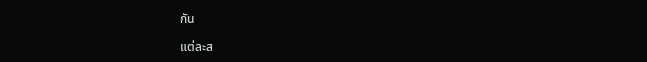กัน

แต่ละส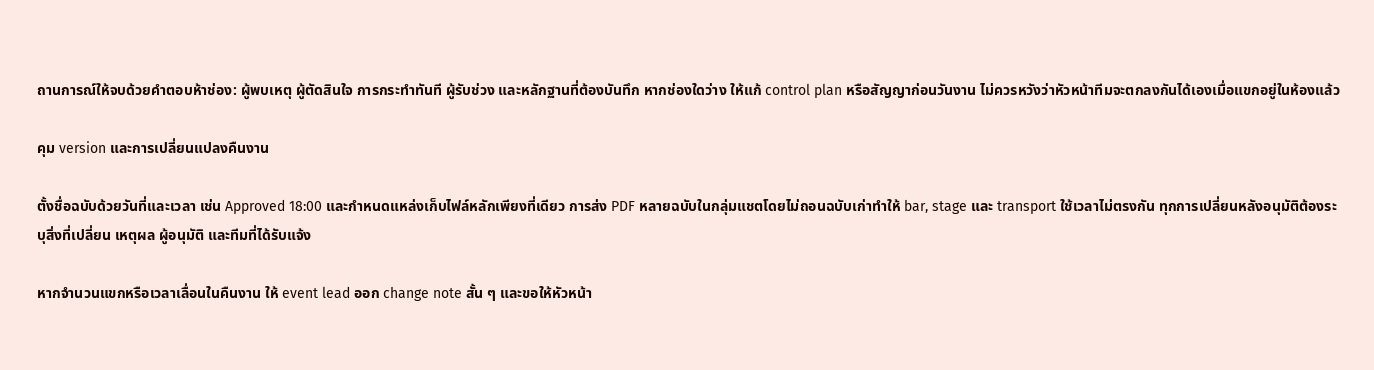ถานการณ์ให้จบด้วยคำตอบห้าช่อง: ผู้พบเหตุ ผู้ตัดสินใจ การกระทำทันที ผู้รับช่วง และหลักฐานที่ต้องบันทึก หากช่องใดว่าง ให้แก้ control plan หรือสัญญาก่อนวันงาน ไม่ควรหวังว่าหัวหน้าทีมจะตกลงกันได้เองเมื่อแขกอยู่ในห้องแล้ว

คุม version และการเปลี่ยนแปลงคืนงาน

ตั้งชื่อฉบับด้วยวันที่และเวลา เช่น Approved 18:00 และกำหนดแหล่งเก็บไฟล์หลักเพียงที่เดียว การส่ง PDF หลายฉบับในกลุ่มแชตโดยไม่ถอนฉบับเก่าทำให้ bar, stage และ transport ใช้เวลาไม่ตรงกัน ทุกการเปลี่ยนหลังอนุมัติต้องระบุสิ่งที่เปลี่ยน เหตุผล ผู้อนุมัติ และทีมที่ได้รับแจ้ง

หากจำนวนแขกหรือเวลาเลื่อนในคืนงาน ให้ event lead ออก change note สั้น ๆ และขอให้หัวหน้า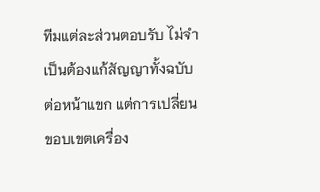ทีมแต่ละส่วนตอบรับ ไม่จำเป็นต้องแก้สัญญาทั้งฉบับต่อหน้าแขก แต่การเปลี่ยนขอบเขตเครื่อง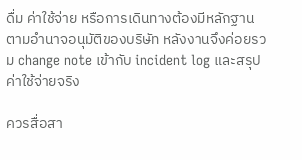ดื่ม ค่าใช้จ่าย หรือการเดินทางต้องมีหลักฐานตามอำนาจอนุมัติของบริษัท หลังงานจึงค่อยรวม change note เข้ากับ incident log และสรุปค่าใช้จ่ายจริง

ควรสื่อสา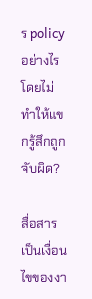ร policy อย่างไรโดยไม่ทำให้แขกรู้สึกถูกจับผิด?

สื่อสารเป็นเงื่อนไขของงา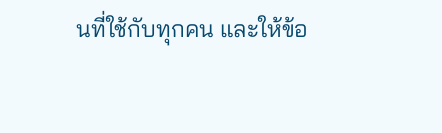นที่ใช้กับทุกคน และให้ข้อ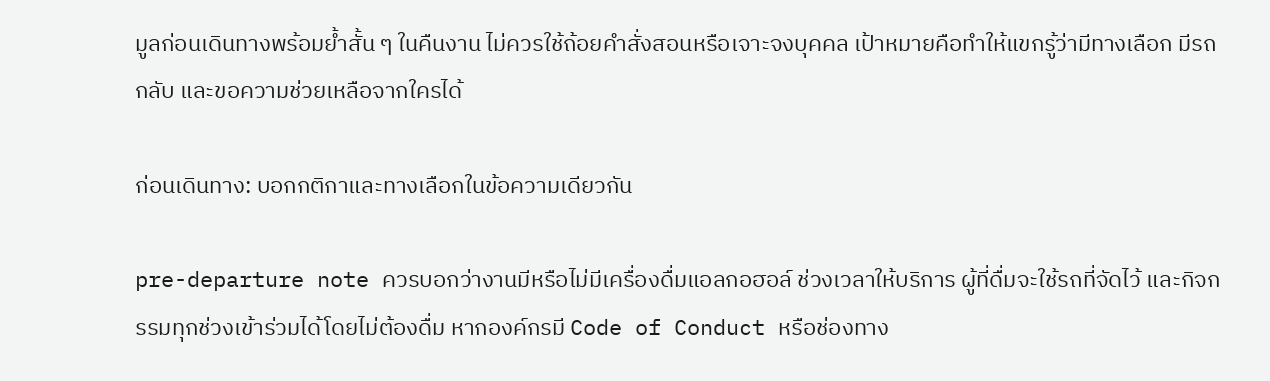มูลก่อนเดินทางพร้อมย้ำสั้น ๆ ในคืนงาน ไม่ควรใช้ถ้อยคำสั่งสอนหรือเจาะจงบุคคล เป้าหมายคือทำให้แขกรู้ว่ามีทางเลือก มีรถกลับ และขอความช่วยเหลือจากใครได้

ก่อนเดินทาง: บอกกติกาและทางเลือกในข้อความเดียวกัน

pre-departure note ควรบอกว่างานมีหรือไม่มีเครื่องดื่มแอลกอฮอล์ ช่วงเวลาให้บริการ ผู้ที่ดื่มจะใช้รถที่จัดไว้ และกิจกรรมทุกช่วงเข้าร่วมได้โดยไม่ต้องดื่ม หากองค์กรมี Code of Conduct หรือช่องทาง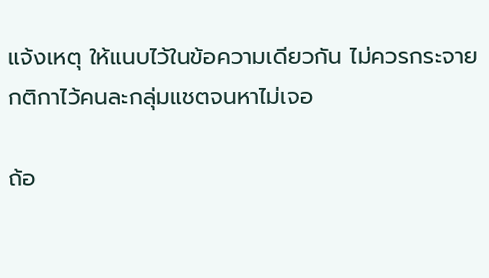แจ้งเหตุ ให้แนบไว้ในข้อความเดียวกัน ไม่ควรกระจายกติกาไว้คนละกลุ่มแชตจนหาไม่เจอ

ถ้อ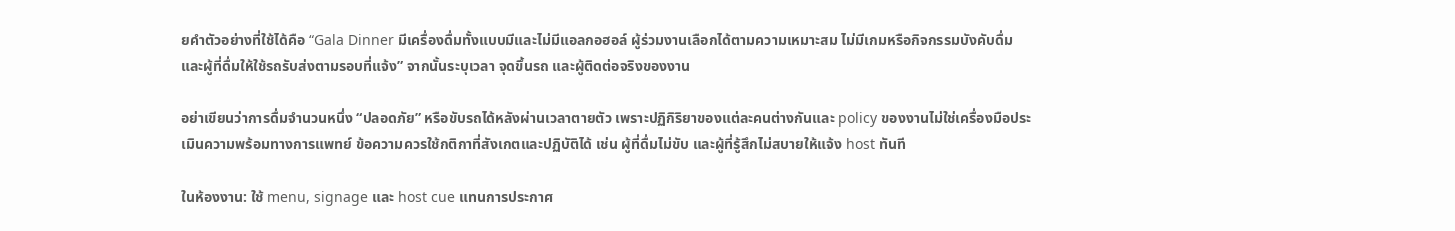ยคำตัวอย่างที่ใช้ได้คือ “Gala Dinner มีเครื่องดื่มทั้งแบบมีและไม่มีแอลกอฮอล์ ผู้ร่วมงานเลือกได้ตามความเหมาะสม ไม่มีเกมหรือกิจกรรมบังคับดื่ม และผู้ที่ดื่มให้ใช้รถรับส่งตามรอบที่แจ้ง” จากนั้นระบุเวลา จุดขึ้นรถ และผู้ติดต่อจริงของงาน

อย่าเขียนว่าการดื่มจำนวนหนึ่ง “ปลอดภัย” หรือขับรถได้หลังผ่านเวลาตายตัว เพราะปฏิกิริยาของแต่ละคนต่างกันและ policy ของงานไม่ใช่เครื่องมือประเมินความพร้อมทางการแพทย์ ข้อความควรใช้กติกาที่สังเกตและปฏิบัติได้ เช่น ผู้ที่ดื่มไม่ขับ และผู้ที่รู้สึกไม่สบายให้แจ้ง host ทันที

ในห้องงาน: ใช้ menu, signage และ host cue แทนการประกาศ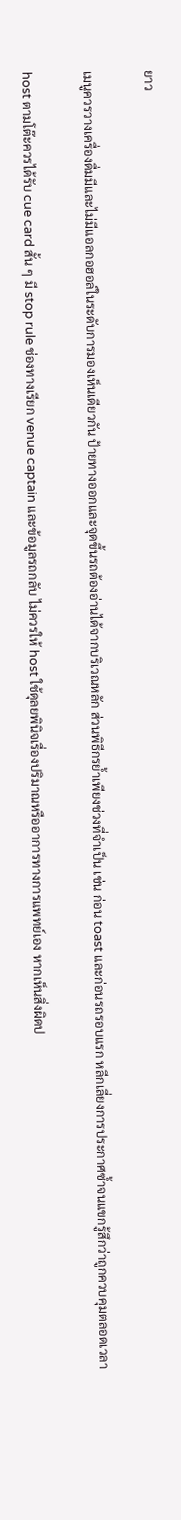ยาว

เมนูควรวางเครื่องดื่มมีและไม่มีแอลกอฮอล์ในระดับการมองเห็นเดียวกัน ป้ายทางออกและจุดขึ้นรถต้องอ่านได้จากบริเวณหลัก ส่วนพิธีกรย้ำเพียงช่วงที่จำเป็น เช่น ก่อน toast และก่อนรถรอบแรก หลีกเลี่ยงการประกาศซ้ำจนแขกรู้สึกว่าถูกควบคุมตลอดเวลา

host ตามโต๊ะควรได้รับ cue card สั้น ๆ มี stop rule ช่องทางเรียก venue captain และข้อมูลรถกลับ ไม่ควรให้ host ใช้ดุลยพินิจเรื่องปริมาณหรืออาการทางการแพทย์เอง หากเห็นสิ่งผิดป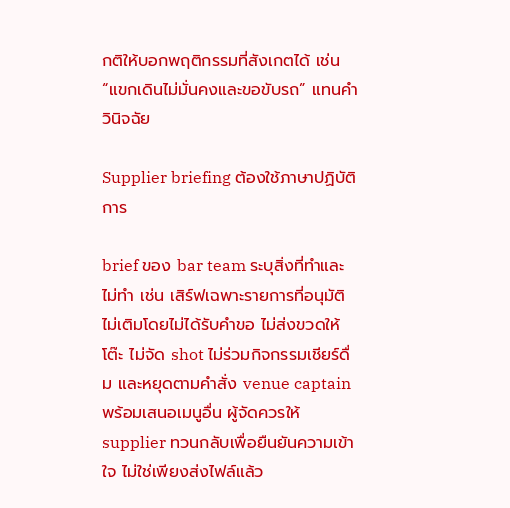กติให้บอกพฤติกรรมที่สังเกตได้ เช่น “แขกเดินไม่มั่นคงและขอขับรถ” แทนคำวินิจฉัย

Supplier briefing ต้องใช้ภาษาปฏิบัติการ

brief ของ bar team ระบุสิ่งที่ทำและไม่ทำ เช่น เสิร์ฟเฉพาะรายการที่อนุมัติ ไม่เติมโดยไม่ได้รับคำขอ ไม่ส่งขวดให้โต๊ะ ไม่จัด shot ไม่ร่วมกิจกรรมเชียร์ดื่ม และหยุดตามคำสั่ง venue captain พร้อมเสนอเมนูอื่น ผู้จัดควรให้ supplier ทวนกลับเพื่อยืนยันความเข้าใจ ไม่ใช่เพียงส่งไฟล์แล้ว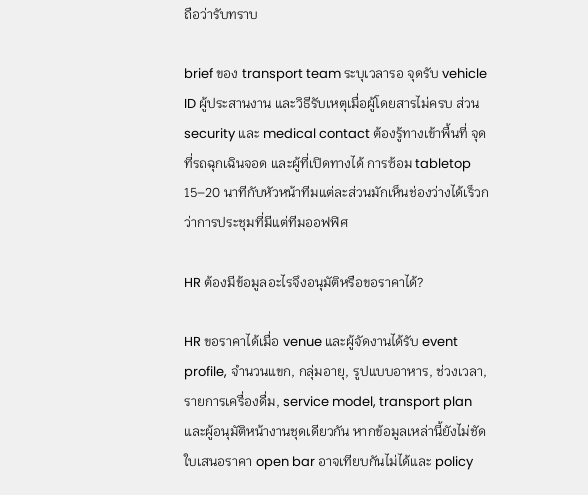ถือว่ารับทราบ

brief ของ transport team ระบุเวลารอ จุดรับ vehicle ID ผู้ประสานงาน และวิธีรับเหตุเมื่อผู้โดยสารไม่ครบ ส่วน security และ medical contact ต้องรู้ทางเข้าพื้นที่ จุดที่รถฉุกเฉินจอด และผู้ที่เปิดทางได้ การซ้อม tabletop 15–20 นาทีกับหัวหน้าทีมแต่ละส่วนมักเห็นช่องว่างได้เร็วกว่าการประชุมที่มีแต่ทีมออฟฟิศ

HR ต้องมีข้อมูลอะไรจึงอนุมัติหรือขอราคาได้?

HR ขอราคาได้เมื่อ venue และผู้จัดงานได้รับ event profile, จำนวนแขก, กลุ่มอายุ, รูปแบบอาหาร, ช่วงเวลา, รายการเครื่องดื่ม, service model, transport plan และผู้อนุมัติหน้างานชุดเดียวกัน หากข้อมูลเหล่านี้ยังไม่ชัด ใบเสนอราคา open bar อาจเทียบกันไม่ได้และ policy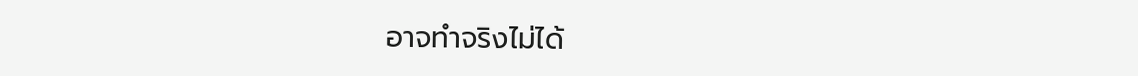อาจทำจริงไม่ได้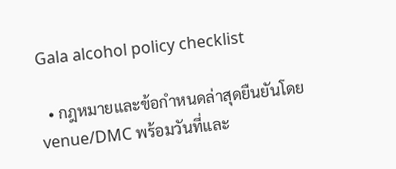Gala alcohol policy checklist

  • กฎหมายและข้อกำหนดล่าสุดยืนยันโดย venue/DMC พร้อมวันที่และ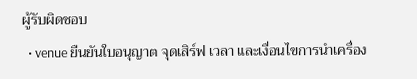ผู้รับผิดชอบ
  • venue ยืนยันใบอนุญาต จุดเสิร์ฟ เวลา และเงื่อนไขการนำเครื่อง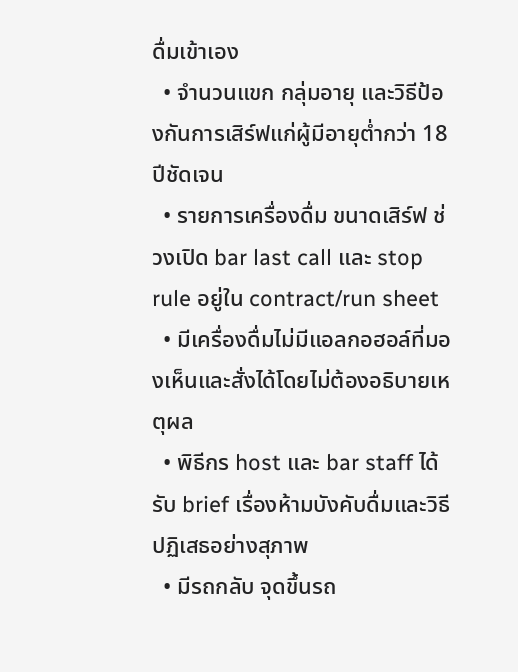ดื่มเข้าเอง
  • จำนวนแขก กลุ่มอายุ และวิธีป้องกันการเสิร์ฟแก่ผู้มีอายุต่ำกว่า 18 ปีชัดเจน
  • รายการเครื่องดื่ม ขนาดเสิร์ฟ ช่วงเปิด bar last call และ stop rule อยู่ใน contract/run sheet
  • มีเครื่องดื่มไม่มีแอลกอฮอล์ที่มองเห็นและสั่งได้โดยไม่ต้องอธิบายเหตุผล
  • พิธีกร host และ bar staff ได้รับ brief เรื่องห้ามบังคับดื่มและวิธีปฏิเสธอย่างสุภาพ
  • มีรถกลับ จุดขึ้นรถ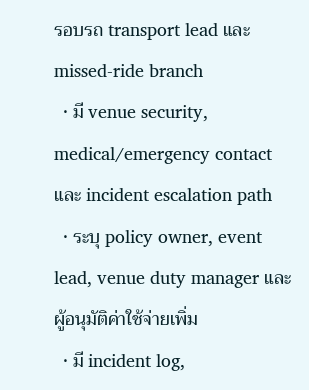รอบรถ transport lead และ missed-ride branch
  • มี venue security, medical/emergency contact และ incident escalation path
  • ระบุ policy owner, event lead, venue duty manager และผู้อนุมัติค่าใช้จ่ายเพิ่ม
  • มี incident log,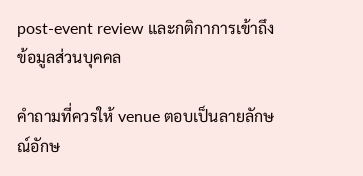post-event review และกติกาการเข้าถึงข้อมูลส่วนบุคคล

คำถามที่ควรให้ venue ตอบเป็นลายลักษณ์อักษ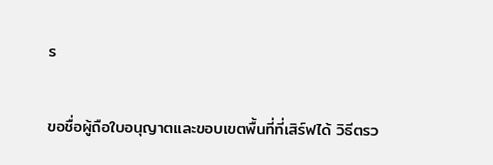ร

ขอชื่อผู้ถือใบอนุญาตและขอบเขตพื้นที่ที่เสิร์ฟได้ วิธีตรว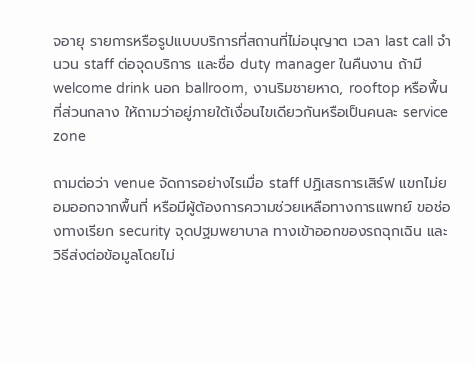จอายุ รายการหรือรูปแบบบริการที่สถานที่ไม่อนุญาต เวลา last call จำนวน staff ต่อจุดบริการ และชื่อ duty manager ในคืนงาน ถ้ามี welcome drink นอก ballroom, งานริมชายหาด, rooftop หรือพื้นที่ส่วนกลาง ให้ถามว่าอยู่ภายใต้เงื่อนไขเดียวกันหรือเป็นคนละ service zone

ถามต่อว่า venue จัดการอย่างไรเมื่อ staff ปฏิเสธการเสิร์ฟ แขกไม่ยอมออกจากพื้นที่ หรือมีผู้ต้องการความช่วยเหลือทางการแพทย์ ขอช่องทางเรียก security จุดปฐมพยาบาล ทางเข้าออกของรถฉุกเฉิน และวิธีส่งต่อข้อมูลโดยไม่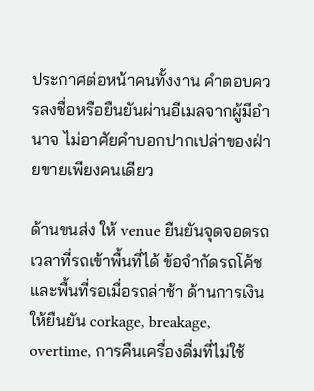ประกาศต่อหน้าคนทั้งงาน คำตอบควรลงชื่อหรือยืนยันผ่านอีเมลจากผู้มีอำนาจ ไม่อาศัยคำบอกปากเปล่าของฝ่ายขายเพียงคนเดียว

ด้านขนส่ง ให้ venue ยืนยันจุดจอดรถ เวลาที่รถเข้าพื้นที่ได้ ข้อจำกัดรถโค้ช และพื้นที่รอเมื่อรถล่าช้า ด้านการเงิน ให้ยืนยัน corkage, breakage, overtime, การคืนเครื่องดื่มที่ไม่ใช้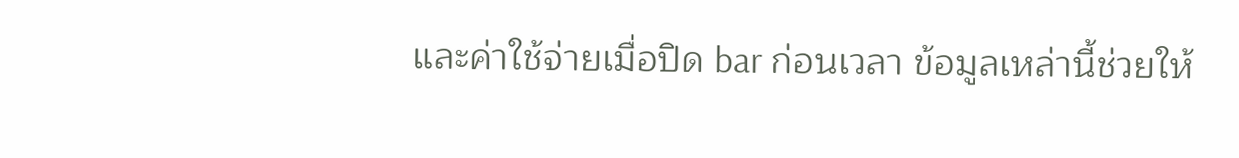และค่าใช้จ่ายเมื่อปิด bar ก่อนเวลา ข้อมูลเหล่านี้ช่วยให้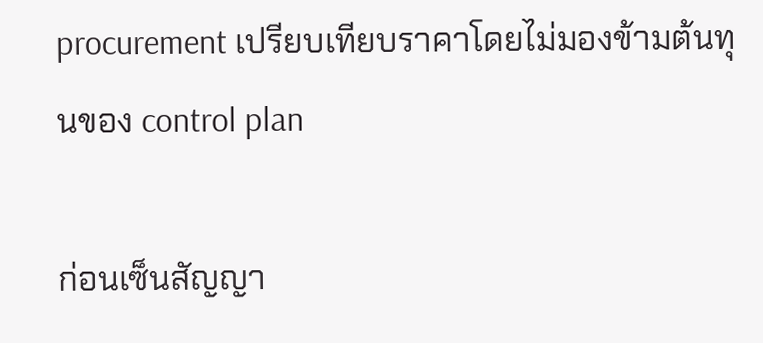procurement เปรียบเทียบราคาโดยไม่มองข้ามต้นทุนของ control plan

ก่อนเซ็นสัญญา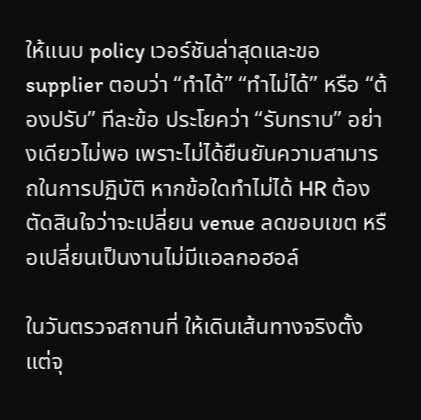ให้แนบ policy เวอร์ชันล่าสุดและขอ supplier ตอบว่า “ทำได้” “ทำไม่ได้” หรือ “ต้องปรับ” ทีละข้อ ประโยคว่า “รับทราบ” อย่างเดียวไม่พอ เพราะไม่ได้ยืนยันความสามารถในการปฏิบัติ หากข้อใดทำไม่ได้ HR ต้องตัดสินใจว่าจะเปลี่ยน venue ลดขอบเขต หรือเปลี่ยนเป็นงานไม่มีแอลกอฮอล์

ในวันตรวจสถานที่ ให้เดินเส้นทางจริงตั้งแต่จุ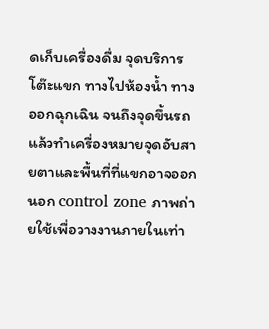ดเก็บเครื่องดื่ม จุดบริการ โต๊ะแขก ทางไปห้องน้ำ ทางออกฉุกเฉิน จนถึงจุดขึ้นรถ แล้วทำเครื่องหมายจุดอับสายตาและพื้นที่ที่แขกอาจออกนอก control zone ภาพถ่ายใช้เพื่อวางงานภายในเท่า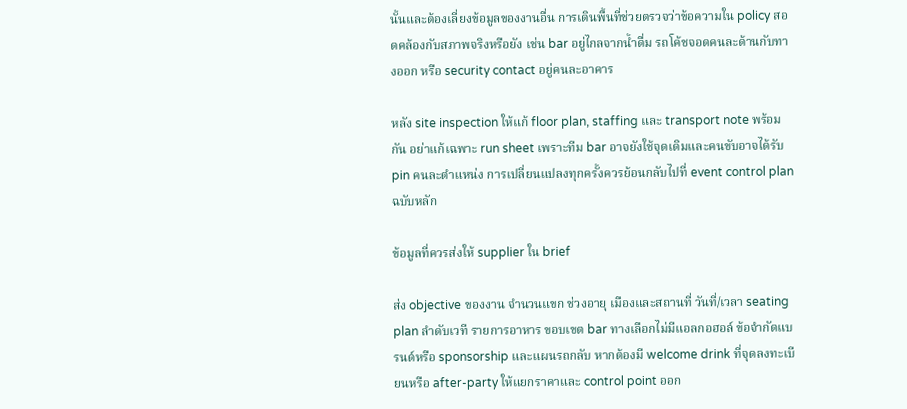นั้นและต้องเลี่ยงข้อมูลของงานอื่น การเดินพื้นที่ช่วยตรวจว่าข้อความใน policy สอดคล้องกับสภาพจริงหรือยัง เช่น bar อยู่ไกลจากน้ำดื่ม รถโค้ชจอดคนละด้านกับทางออก หรือ security contact อยู่คนละอาคาร

หลัง site inspection ให้แก้ floor plan, staffing และ transport note พร้อมกัน อย่าแก้เฉพาะ run sheet เพราะทีม bar อาจยังใช้จุดเดิมและคนขับอาจได้รับ pin คนละตำแหน่ง การเปลี่ยนแปลงทุกครั้งควรย้อนกลับไปที่ event control plan ฉบับหลัก

ข้อมูลที่ควรส่งให้ supplier ใน brief

ส่ง objective ของงาน จำนวนแขก ช่วงอายุ เมืองและสถานที่ วันที่/เวลา seating plan ลำดับเวที รายการอาหาร ขอบเขต bar ทางเลือกไม่มีแอลกอฮอล์ ข้อจำกัดแบรนด์หรือ sponsorship และแผนรถกลับ หากต้องมี welcome drink ที่จุดลงทะเบียนหรือ after-party ให้แยกราคาและ control point ออก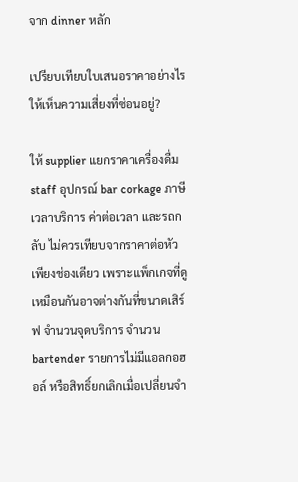จาก dinner หลัก

เปรียบเทียบใบเสนอราคาอย่างไรให้เห็นความเสี่ยงที่ซ่อนอยู่?

ให้ supplier แยกราคาเครื่องดื่ม staff อุปกรณ์ bar corkage ภาษี เวลาบริการ ค่าต่อเวลา และรถกลับ ไม่ควรเทียบจากราคาต่อหัวเพียงช่องเดียว เพราะแพ็กเกจที่ดูเหมือนกันอาจต่างกันที่ขนาดเสิร์ฟ จำนวนจุดบริการ จำนวน bartender รายการไม่มีแอลกอฮอล์ หรือสิทธิ์ยกเลิกเมื่อเปลี่ยนจำ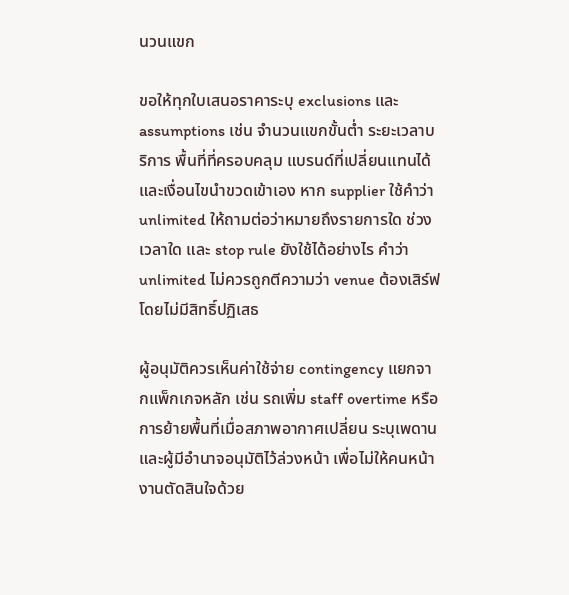นวนแขก

ขอให้ทุกใบเสนอราคาระบุ exclusions และ assumptions เช่น จำนวนแขกขั้นต่ำ ระยะเวลาบริการ พื้นที่ที่ครอบคลุม แบรนด์ที่เปลี่ยนแทนได้ และเงื่อนไขนำขวดเข้าเอง หาก supplier ใช้คำว่า unlimited ให้ถามต่อว่าหมายถึงรายการใด ช่วงเวลาใด และ stop rule ยังใช้ได้อย่างไร คำว่า unlimited ไม่ควรถูกตีความว่า venue ต้องเสิร์ฟโดยไม่มีสิทธิ์ปฏิเสธ

ผู้อนุมัติควรเห็นค่าใช้จ่าย contingency แยกจากแพ็กเกจหลัก เช่น รถเพิ่ม staff overtime หรือการย้ายพื้นที่เมื่อสภาพอากาศเปลี่ยน ระบุเพดานและผู้มีอำนาจอนุมัติไว้ล่วงหน้า เพื่อไม่ให้คนหน้างานตัดสินใจด้วย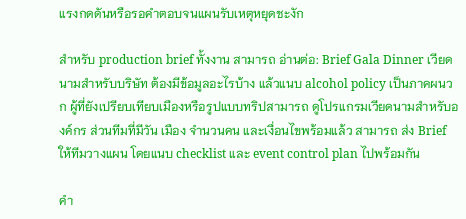แรงกดดันหรือรอคำตอบจนแผนรับเหตุหยุดชะงัก

สำหรับ production brief ทั้งงาน สามารถ อ่านต่อ: Brief Gala Dinner เวียดนามสำหรับบริษัท ต้องมีข้อมูลอะไรบ้าง แล้วแนบ alcohol policy เป็นภาคผนวก ผู้ที่ยังเปรียบเทียบเมืองหรือรูปแบบทริปสามารถ ดูโปรแกรมเวียดนามสำหรับองค์กร ส่วนทีมที่มีวัน เมือง จำนวนคน และเงื่อนไขพร้อมแล้ว สามารถ ส่ง Brief ให้ทีมวางแผน โดยแนบ checklist และ event control plan ไปพร้อมกัน

คำ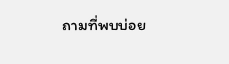ถามที่พบบ่อย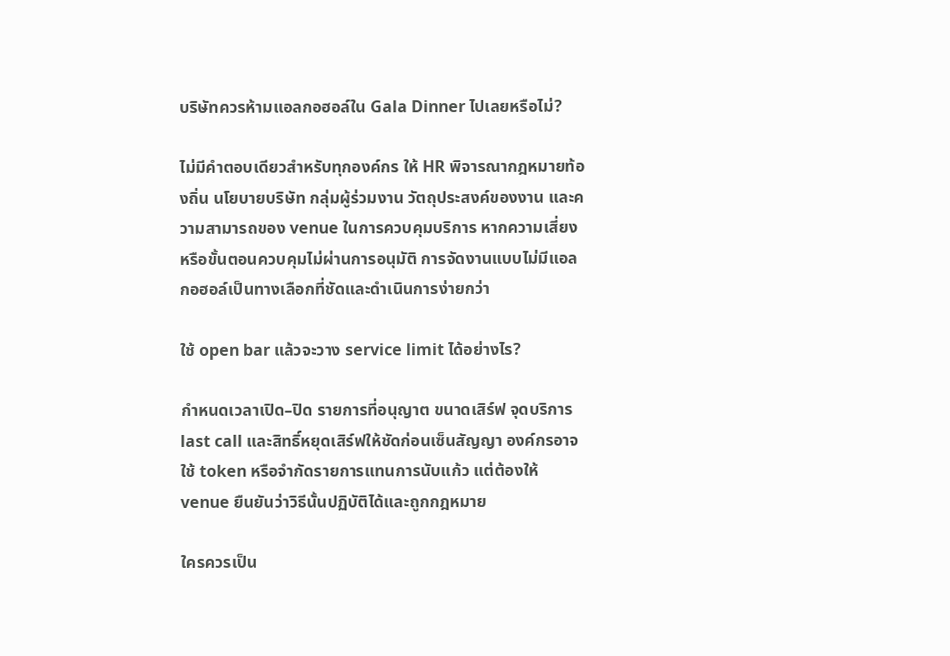บริษัทควรห้ามแอลกอฮอล์ใน Gala Dinner ไปเลยหรือไม่?

ไม่มีคำตอบเดียวสำหรับทุกองค์กร ให้ HR พิจารณากฎหมายท้องถิ่น นโยบายบริษัท กลุ่มผู้ร่วมงาน วัตถุประสงค์ของงาน และความสามารถของ venue ในการควบคุมบริการ หากความเสี่ยงหรือขั้นตอนควบคุมไม่ผ่านการอนุมัติ การจัดงานแบบไม่มีแอลกอฮอล์เป็นทางเลือกที่ชัดและดำเนินการง่ายกว่า

ใช้ open bar แล้วจะวาง service limit ได้อย่างไร?

กำหนดเวลาเปิด–ปิด รายการที่อนุญาต ขนาดเสิร์ฟ จุดบริการ last call และสิทธิ์หยุดเสิร์ฟให้ชัดก่อนเซ็นสัญญา องค์กรอาจใช้ token หรือจำกัดรายการแทนการนับแก้ว แต่ต้องให้ venue ยืนยันว่าวิธีนั้นปฏิบัติได้และถูกกฎหมาย

ใครควรเป็น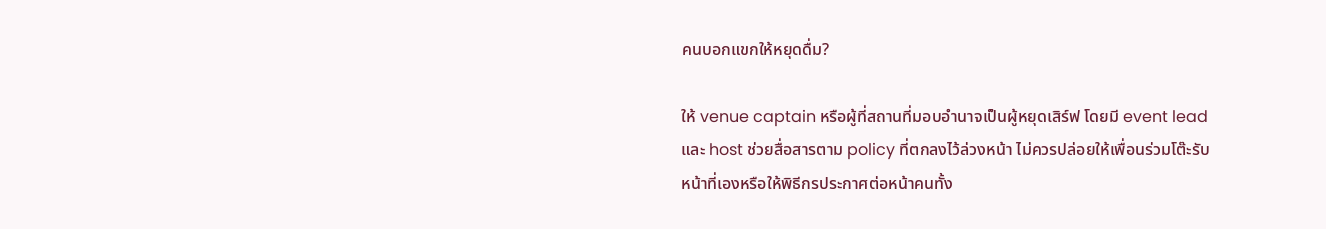คนบอกแขกให้หยุดดื่ม?

ให้ venue captain หรือผู้ที่สถานที่มอบอำนาจเป็นผู้หยุดเสิร์ฟ โดยมี event lead และ host ช่วยสื่อสารตาม policy ที่ตกลงไว้ล่วงหน้า ไม่ควรปล่อยให้เพื่อนร่วมโต๊ะรับหน้าที่เองหรือให้พิธีกรประกาศต่อหน้าคนทั้ง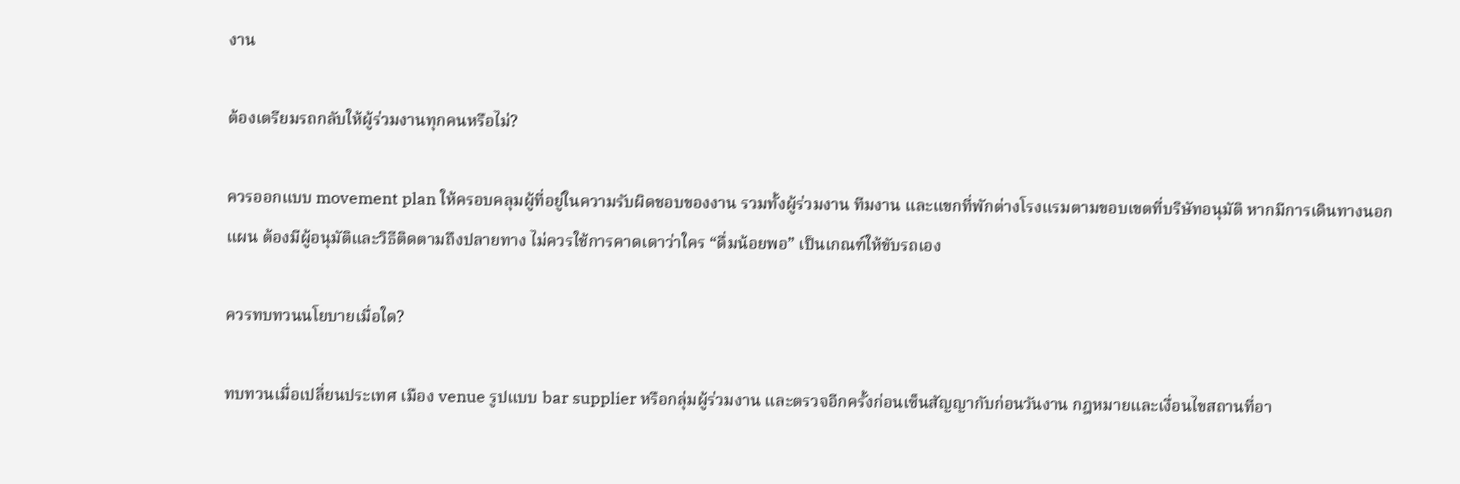งาน

ต้องเตรียมรถกลับให้ผู้ร่วมงานทุกคนหรือไม่?

ควรออกแบบ movement plan ให้ครอบคลุมผู้ที่อยู่ในความรับผิดชอบของงาน รวมทั้งผู้ร่วมงาน ทีมงาน และแขกที่พักต่างโรงแรมตามขอบเขตที่บริษัทอนุมัติ หากมีการเดินทางนอกแผน ต้องมีผู้อนุมัติและวิธีติดตามถึงปลายทาง ไม่ควรใช้การคาดเดาว่าใคร “ดื่มน้อยพอ” เป็นเกณฑ์ให้ขับรถเอง

ควรทบทวนนโยบายเมื่อใด?

ทบทวนเมื่อเปลี่ยนประเทศ เมือง venue รูปแบบ bar supplier หรือกลุ่มผู้ร่วมงาน และตรวจอีกครั้งก่อนเซ็นสัญญากับก่อนวันงาน กฎหมายและเงื่อนไขสถานที่อา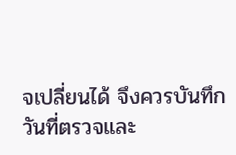จเปลี่ยนได้ จึงควรบันทึกวันที่ตรวจและ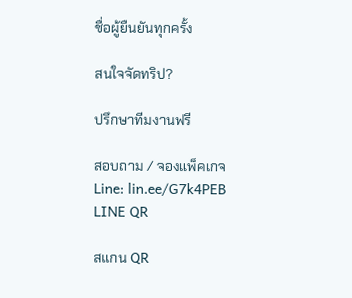ชื่อผู้ยืนยันทุกครั้ง

สนใจจัดทริป?

ปรึกษาทีมงานฟรี

สอบถาม / จองแพ็คเกจ
Line: lin.ee/G7k4PEB
LINE QR

สแกน QR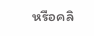หรือคลิ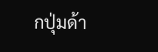กปุ่มด้า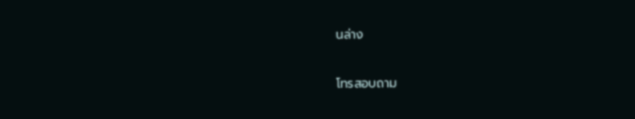นล่าง

โทรสอบถาม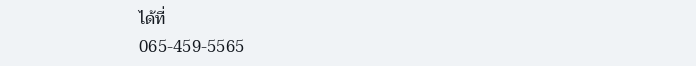ได้ที่
065-459-5565